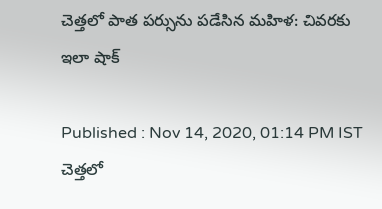చెత్తలో పాత పర్సును పడేసిన మహిళ: చివరకు ఇలా షాక్

Published : Nov 14, 2020, 01:14 PM IST
చెత్తలో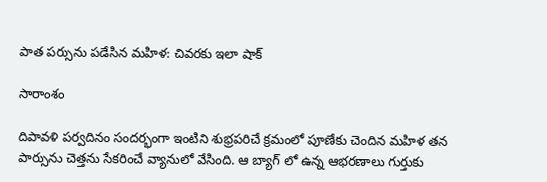పాత పర్సును పడేసిన మహిళ: చివరకు ఇలా షాక్

సారాంశం

దిపావళి పర్వదినం సందర్భంగా ఇంటిని శుభ్రపరిచే క్రమంలో పూణేకు చెందిన మహిళ తన పార్సును చెత్తను సేకరించే వ్యానులో వేసింది. ఆ బ్యాగ్ లో ఉన్న ఆభరణాలు గుర్తుకు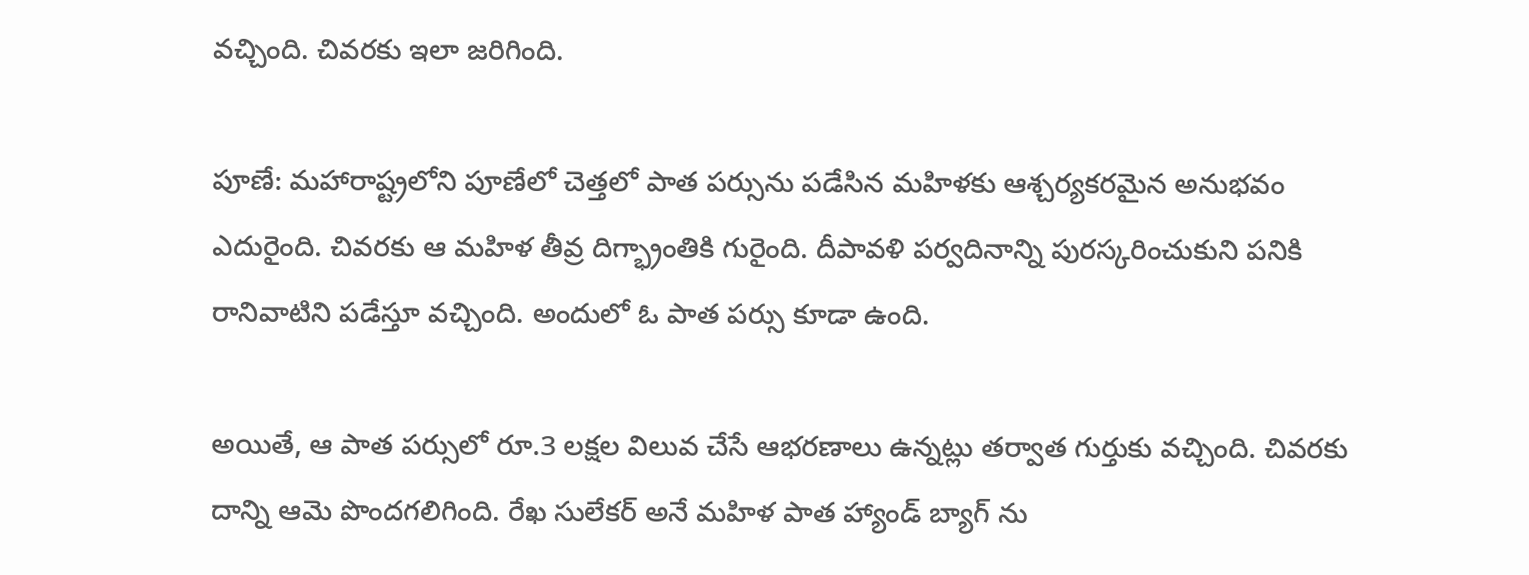వచ్చింది. చివరకు ఇలా జరిగింది.

పూణే: మహారాష్ట్రలోని పూణేలో చెత్తలో పాత పర్సును పడేసిన మహిళకు ఆశ్చర్యకరమైన అనుభవం ఎదురైంది. చివరకు ఆ మహిళ తీవ్ర దిగ్భ్రాంతికి గురైంది. దీపావళి పర్వదినాన్ని పురస్కరించుకుని పనికి రానివాటిని పడేస్తూ వచ్చింది. అందులో ఓ పాత పర్సు కూడా ఉంది.

అయితే, ఆ పాత పర్సులో రూ.3 లక్షల విలువ చేసే ఆభరణాలు ఉన్నట్లు తర్వాత గుర్తుకు వచ్చింది. చివరకు దాన్ని ఆమె పొందగలిగింది. రేఖ సులేకర్ అనే మహిళ పాత హ్యాండ్ బ్యాగ్ ను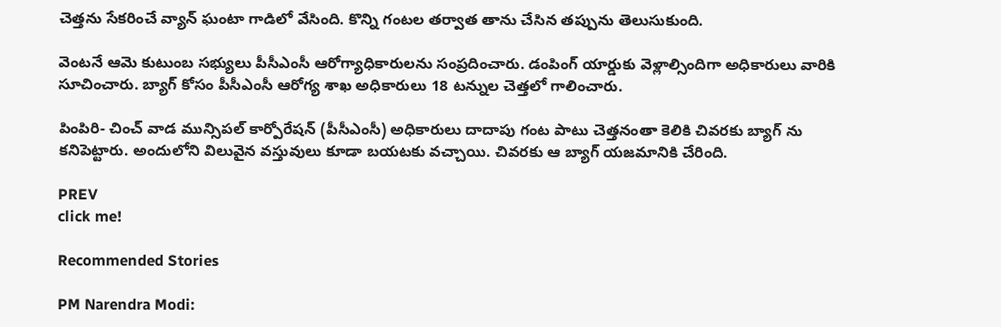చెత్తను సేకరించే వ్యాన్ ఘంటా గాడిలో వేసింది. కొన్ని గంటల తర్వాత తాను చేసిన తప్పును తెలుసుకుంది.

వెంటనే ఆమె కుటుంబ సభ్యులు పీసీఎంసీ ఆరోగ్యాధికారులను సంప్రదించారు. డంపింగ్ యార్డుకు వెళ్లాల్సిందిగా అధికారులు వారికి సూచించారు. బ్యాగ్ కోసం పీసీఎంసీ ఆరోగ్య శాఖ అధికారులు 18 టన్నుల చెత్తలో గాలించారు.

పింపిరి- చించ్ వాడ మున్సిపల్ కార్పోరేషన్ (పీసీఎంసీ) అధికారులు దాదాపు గంట పాటు చెత్తనంతా కెలికి చివరకు బ్యాగ్ ను కనిపెట్టారు. అందులోని విలువైన వస్తువులు కూడా బయటకు వచ్చాయి. చివరకు ఆ బ్యాగ్ యజమానికి చేరింది.

PREV
click me!

Recommended Stories

PM Narendra Modi: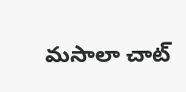మసాలా చాట్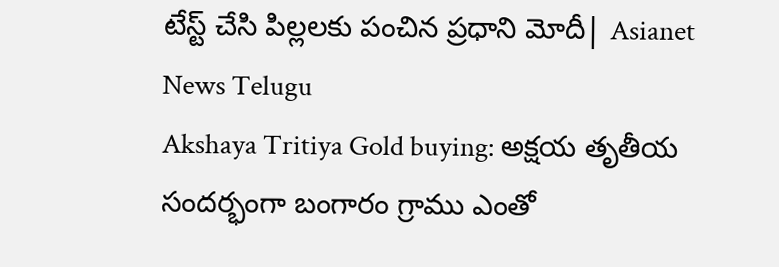టేస్ట్ చేసి పిల్లలకు పంచిన ప్రధాని మోదీ| Asianet News Telugu
Akshaya Tritiya Gold buying: అక్షయ తృతీయ సందర్భంగా బంగారం గ్రాము ఎంతో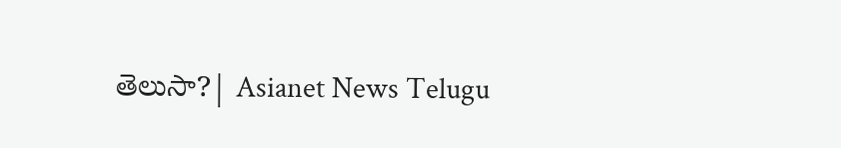తెలుసా?| Asianet News Telugu